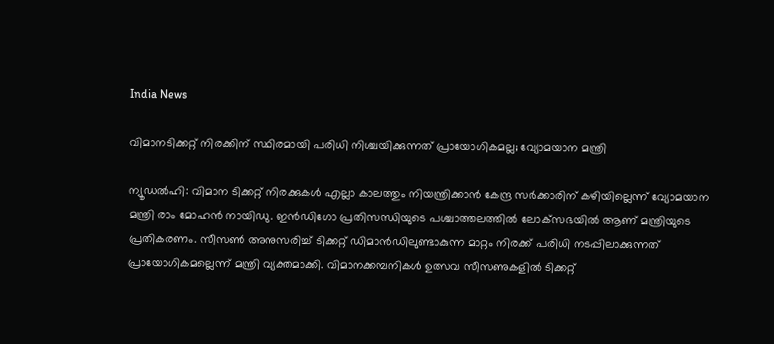India News

വിമാനടിക്കറ്റ് നിരക്കിന് സ്ഥിരമായി പരിധി നിശ്ചയിക്കുന്നത് പ്രായോഗികമല്ല; വ്യോമയാന മന്ത്രി

ന്യൂഡല്‍ഹി: വിമാന ടിക്കറ്റ് നിരക്കുകള്‍ എല്ലാ കാലത്തും നിയന്ത്രിക്കാന്‍ കേന്ദ്ര സര്‍ക്കാരിന് കഴിയില്ലെന്ന് വ്യോമയാന മന്ത്രി രാം മോഹന്‍ നായിഡു. ഇന്‍ഡിഗോ പ്രതിസന്ധിയുടെ പശ്ചാത്തലത്തില്‍ ലോക്‌സഭയില്‍ ആണ് മന്ത്രിയുടെ പ്രതികരണം. സീസണ്‍ അനുസരിച്ച് ടിക്കറ്റ് ഡിമാന്‍ഡിലുണ്ടാകുന്ന മാറ്റം നിരക്ക് പരിധി നടപ്പിലാക്കുന്നത് പ്രായോഗികമല്ലെന്ന് മന്ത്രി വ്യക്തമാക്കി. വിമാനക്കമ്പനികള്‍ ഉത്സവ സീസണുകളില്‍ ടിക്കറ്റ്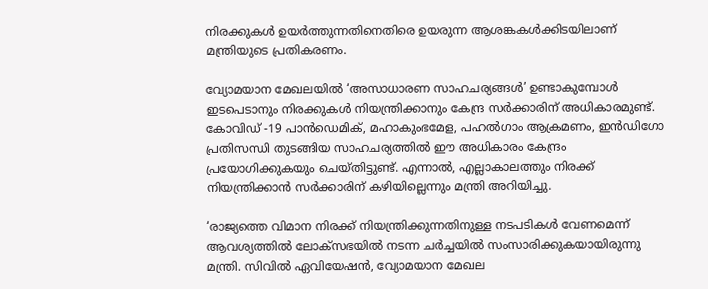നിരക്കുകള്‍ ഉയര്‍ത്തുന്നതിനെതിരെ ഉയരുന്ന ആശങ്കകള്‍ക്കിടയിലാണ് മന്ത്രിയുടെ പ്രതികരണം.

വ്യോമയാന മേഖലയില്‍ ‘അസാധാരണ സാഹചര്യങ്ങള്‍’ ഉണ്ടാകുമ്പോള്‍ ഇടപെടാനും നിരക്കുകള്‍ നിയന്ത്രിക്കാനും കേന്ദ്ര സര്‍ക്കാരിന് അധികാരമുണ്ട്. കോവിഡ് -19 പാന്‍ഡെമിക്, മഹാകുംഭമേള, പഹല്‍ഗാം ആക്രമണം, ഇന്‍ഡിഗോ പ്രതിസന്ധി തുടങ്ങിയ സാഹചര്യത്തില്‍ ഈ അധികാരം കേന്ദ്രം പ്രയോഗിക്കുകയും ചെയ്തിട്ടുണ്ട്. എന്നാല്‍, എല്ലാകാലത്തും നിരക്ക് നിയന്ത്രിക്കാന്‍ സര്‍ക്കാരിന് കഴിയില്ലെന്നും മന്ത്രി അറിയിച്ചു.

‘രാജ്യത്തെ വിമാന നിരക്ക് നിയന്ത്രിക്കുന്നതിനുള്ള നടപടികള്‍ വേണമെന്ന് ആവശ്യത്തില്‍ ലോക്‌സഭയില്‍ നടന്ന ചര്‍ച്ചയില്‍ സംസാരിക്കുകയായിരുന്നു മന്ത്രി. സിവില്‍ ഏവിയേഷന്‍, വ്യോമയാന മേഖല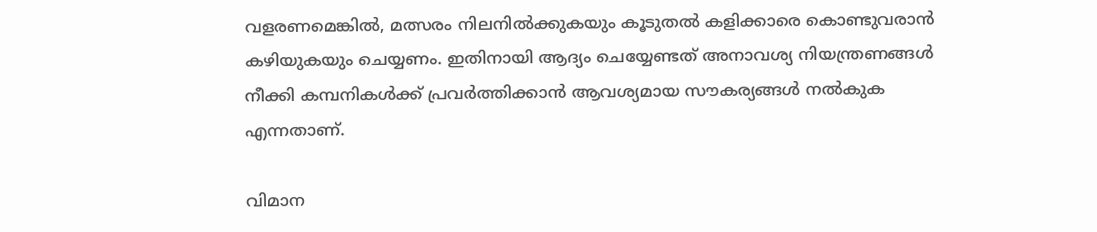വളരണമെങ്കില്‍, മത്സരം നിലനില്‍ക്കുകയും കൂടുതല്‍ കളിക്കാരെ കൊണ്ടുവരാന്‍ കഴിയുകയും ചെയ്യണം. ഇതിനായി ആദ്യം ചെയ്യേണ്ടത് അനാവശ്യ നിയന്ത്രണങ്ങള്‍ നീക്കി കമ്പനികള്‍ക്ക് പ്രവര്‍ത്തിക്കാന്‍ ആവശ്യമായ സൗകര്യങ്ങള്‍ നല്‍കുക എന്നതാണ്.

വിമാന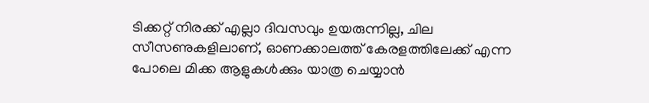ടിക്കറ്റ് നിരക്ക് എല്ലാ ദിവസവും ഉയരുന്നില്ല, ചില സീസണുകളിലാണ്, ഓണക്കാലത്ത് കേരളത്തിലേക്ക് എന്ന പോലെ മിക്ക ആളുകള്‍ക്കും യാത്ര ചെയ്യാന്‍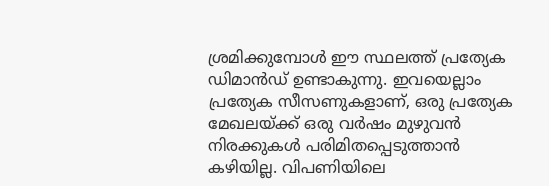ശ്രമിക്കുമ്പോള്‍ ഈ സ്ഥലത്ത് പ്രത്യേക ഡിമാന്‍ഡ് ഉണ്ടാകുന്നു. ഇവയെല്ലാം പ്രത്യേക സീസണുകളാണ്, ഒരു പ്രത്യേക മേഖലയ്ക്ക് ഒരു വര്‍ഷം മുഴുവന്‍ നിരക്കുകള്‍ പരിമിതപ്പെടുത്താന്‍ കഴിയില്ല. വിപണിയിലെ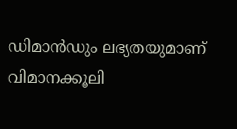ഡിമാന്‍ഡും ലഭ്യതയുമാണ് വിമാനക്കൂലി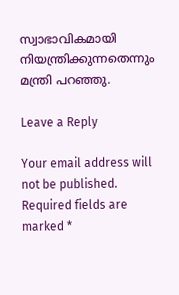സ്വാഭാവികമായി നിയന്ത്രിക്കുന്നതെന്നും മന്ത്രി പറഞ്ഞു.

Leave a Reply

Your email address will not be published. Required fields are marked *